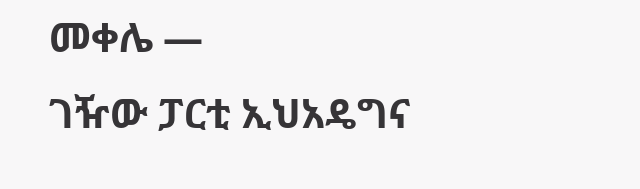መቀሌ —
ገዥው ፓርቲ ኢህአዴግና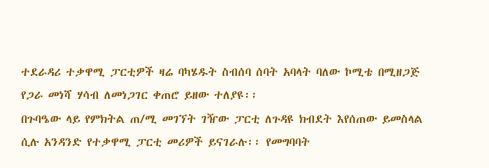ተደራዳሪ ተቃዋሚ ፓርቲዎች ዛሬ ባካሄዱት ስብሰባ ሰባት አባላት ባለው ኮሚቴ በሚዘጋጅ የጋራ መነሻ ሃሳብ ለመነጋገር ቀጠሮ ይዘው ተለያዩ፡፡
በጉባዔው ላይ የምክትል ጠ/ሚ መገኘት ገዥው ፓርቲ ለጉዳዩ ክብደት እየሰጠው ይመስላል ሲሉ አንዳንድ የተቃዋሚ ፓርቲ መሪዎች ይናገራሉ፡፡ የመግባባት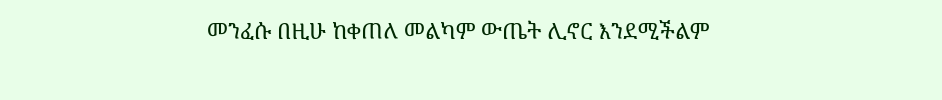መንፈሱ በዚሁ ከቀጠለ መልካም ውጤት ሊኖር እንደሚችልም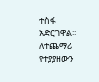ተስፋ አድርገዋል፡፡
ለተጨማሪ የተያያዘውን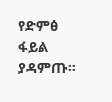የድምፅ ፋይል ያዳምጡ።